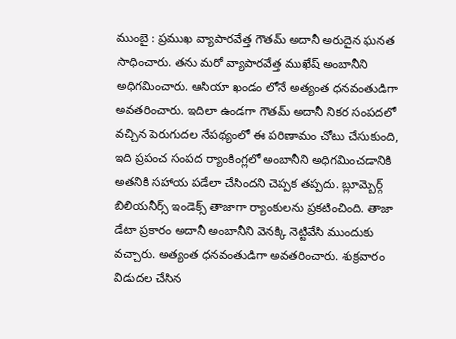ముంబై : ప్రముఖ వ్యాపారవేత్త గౌతమ్ అదానీ అరుదైన ఘనత సాధించారు. తను మరో వ్యాపారవేత్త ముఖేష్ అంబానీని అధిగమించారు. ఆసియా ఖండం లోనే అత్యంత ధనవంతుడిగా అవతరించారు. ఇదిలా ఉండగా గౌతమ్ అదానీ నికర సంపదలో వచ్చిన పెరుగుదల నేపథ్యంలో ఈ పరిణామం చోటు చేసుకుంది, ఇది ప్రపంచ సంపద ర్యాంకింగ్లలో అంబానీని అధిగమించడానికి అతనికి సహాయ పడేలా చేసిందని చెప్పక తప్పదు. బ్లూమ్బెర్గ్ బిలియనీర్స్ ఇండెక్స్ తాజాగా ర్యాంకులను ప్రకటించింది. తాజా డేటా ప్రకారం అదానీ అంబానీని వెనక్కి నెట్టివేసి ముందుకు వచ్చారు. అత్యంత ధనవంతుడిగా అవతరించారు. శుక్రవారం విడుదల చేసిన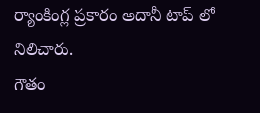ర్యాంకింగ్ల ప్రకారం అదానీ టాప్ లో నిలిచారు.
గౌతం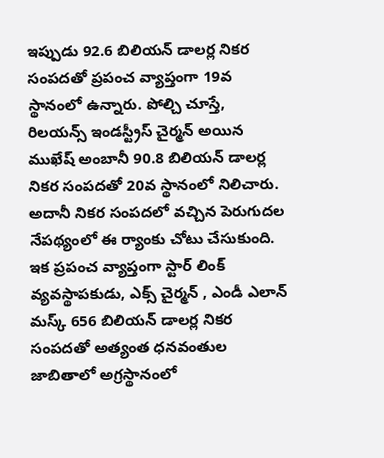ఇప్పుడు 92.6 బిలియన్ డాలర్ల నికర సంపదతో ప్రపంచ వ్యాప్తంగా 19వ స్థానంలో ఉన్నారు. పోల్చి చూస్తే, రిలయన్స్ ఇండస్ట్రీస్ చైర్మన్ అయిన ముఖేష్ అంబానీ 90.8 బిలియన్ డాలర్ల నికర సంపదతో 20వ స్థానంలో నిలిచారు. అదానీ నికర సంపదలో వచ్చిన పెరుగుదల నేపథ్యంలో ఈ ర్యాంకు చోటు చేసుకుంది. ఇక ప్రపంచ వ్యాప్తంగా స్టార్ లింక్ వ్యవస్థాపకుడు, ఎక్స్ చైర్మన్ , ఎండీ ఎలాన్ మస్క్ 656 బిలియన్ డాలర్ల నికర సంపదతో అత్యంత ధనవంతుల జాబితాలో అగ్రస్థానంలో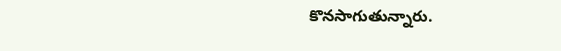కొనసాగుతున్నారు.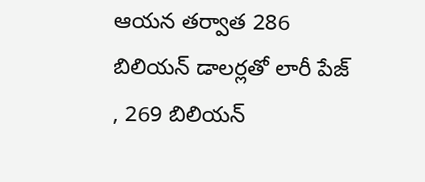ఆయన తర్వాత 286 బిలియన్ డాలర్లతో లారీ పేజ్ , 269 బిలియన్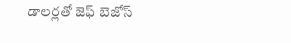డాలర్లతో జెఫ్ బెజోస్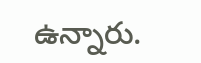ఉన్నారు.